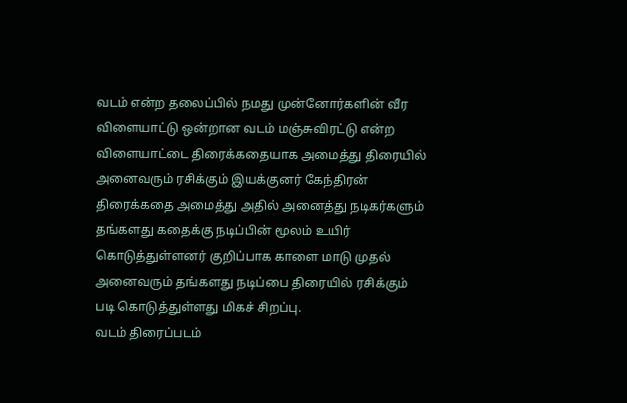வடம் என்ற தலைப்பில் நமது முன்னோர்களின் வீர விளையாட்டு ஒன்றான வடம் மஞ்சுவிரட்டு என்ற விளையாட்டை திரைக்கதையாக அமைத்து திரையில் அனைவரும் ரசிக்கும் இயக்குனர் கேந்திரன் திரைக்கதை அமைத்து அதில் அனைத்து நடிகர்களும் தங்களது கதைக்கு நடிப்பின் மூலம் உயிர் கொடுத்துள்ளனர் குறிப்பாக காளை மாடு முதல் அனைவரும் தங்களது நடிப்பை திரையில் ரசிக்கும் படி கொடுத்துள்ளது மிகச் சிறப்பு.
வடம் திரைப்படம்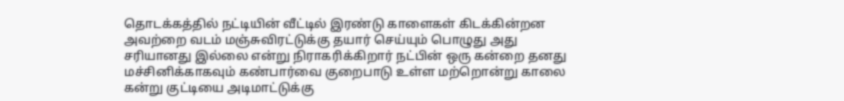தொடக்கத்தில் நட்டியின் வீட்டில் இரண்டு காளைகள் கிடக்கின்றன அவற்றை வடம் மஞ்சுவிரட்டுக்கு தயார் செய்யும் பொழுது அது சரியானது இல்லை என்று நிராகரிக்கிறார் நட்பின் ஒரு கன்றை தனது மச்சினிக்காகவும் கண்பார்வை குறைபாடு உள்ள மற்றொன்று காலை கன்று குட்டியை அடிமாட்டுக்கு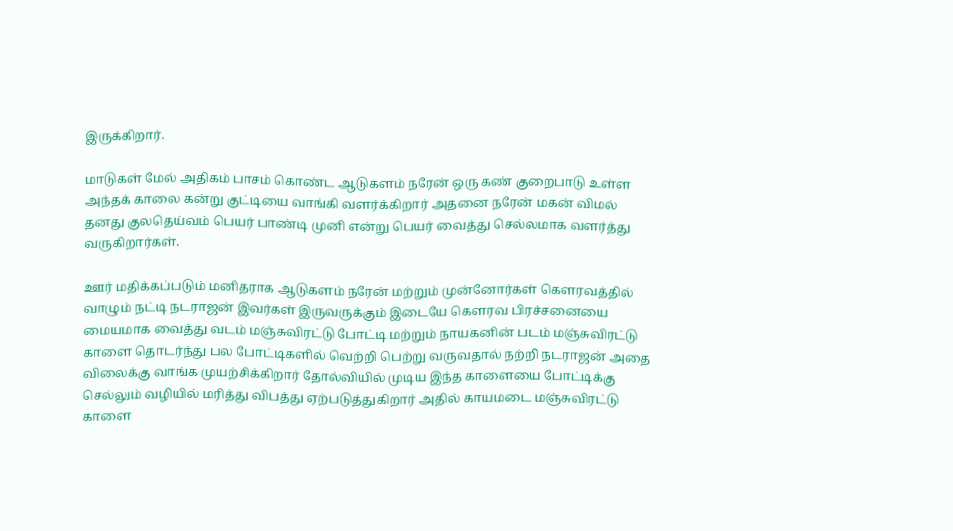இருக்கிறார்.

மாடுகள் மேல் அதிகம் பாசம் கொண்ட ஆடுகளம் நரேன் ஒரு கண் குறைபாடு உள்ள அந்தக் காலை கன்று குட்டியை வாங்கி வளர்க்கிறார் அதனை நரேன் மகன் விமல் தனது குலதெய்வம் பெயர் பாண்டி முனி என்று பெயர் வைத்து செல்லமாக வளர்த்து வருகிறார்கள்.

ஊர் மதிக்கப்படும் மனிதராக ஆடுகளம் நரேன் மற்றும் முன்னோர்கள் கௌரவத்தில் வாழும் நட்டி நடராஜன் இவர்கள் இருவருக்கும் இடையே கௌரவ பிரச்சனையை மையமாக வைத்து வடம் மஞ்சுவிரட்டு போட்டி மற்றும் நாயகனின் படம் மஞ்சுவிரட்டு காளை தொடர்ந்து பல போட்டிகளில் வெற்றி பெற்று வருவதால் நற்றி நடராஜன் அதை விலைக்கு வாங்க முயற்சிக்கிறார் தோல்வியில் முடிய இந்த காளையை போட்டிக்கு செல்லும் வழியில் மரித்து விபத்து ஏற்படுத்துகிறார் அதில் காயமடை மஞ்சுவிரட்டு காளை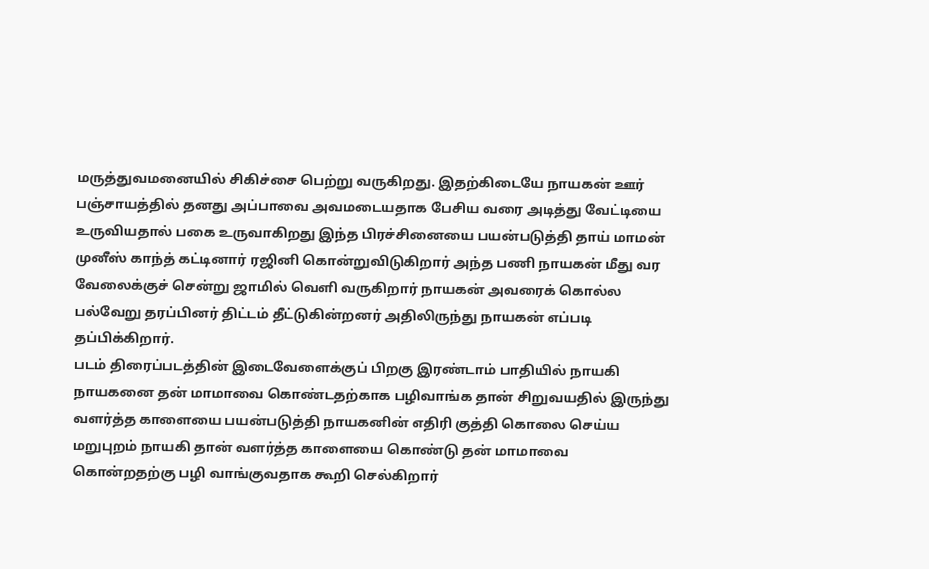மருத்துவமனையில் சிகிச்சை பெற்று வருகிறது. இதற்கிடையே நாயகன் ஊர் பஞ்சாயத்தில் தனது அப்பாவை அவமடையதாக பேசிய வரை அடித்து வேட்டியை உருவியதால் பகை உருவாகிறது இந்த பிரச்சினையை பயன்படுத்தி தாய் மாமன் முனீஸ் காந்த் கட்டினார் ரஜினி கொன்றுவிடுகிறார் அந்த பணி நாயகன் மீது வர வேலைக்குச் சென்று ஜாமில் வெளி வருகிறார் நாயகன் அவரைக் கொல்ல பல்வேறு தரப்பினர் திட்டம் தீட்டுகின்றனர் அதிலிருந்து நாயகன் எப்படி தப்பிக்கிறார்.
படம் திரைப்படத்தின் இடைவேளைக்குப் பிறகு இரண்டாம் பாதியில் நாயகி நாயகனை தன் மாமாவை கொண்டதற்காக பழிவாங்க தான் சிறுவயதில் இருந்து வளர்த்த காளையை பயன்படுத்தி நாயகனின் எதிரி குத்தி கொலை செய்ய மறுபுறம் நாயகி தான் வளர்த்த காளையை கொண்டு தன் மாமாவை கொன்றதற்கு பழி வாங்குவதாக கூறி செல்கிறார்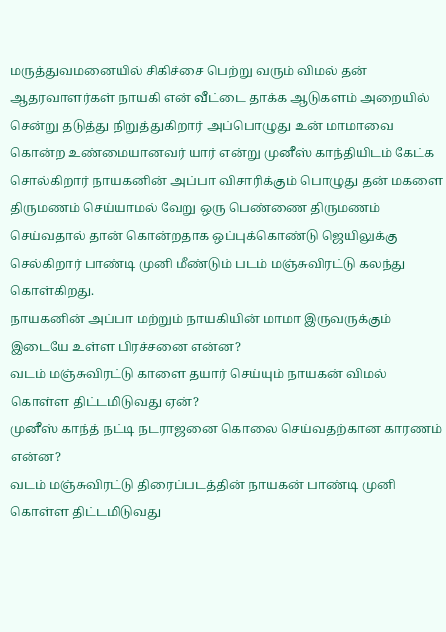மருத்துவமனையில் சிகிச்சை பெற்று வரும் விமல் தன் ஆதரவாளர்கள் நாயகி என் வீட்டை தாக்க ஆடுகளம் அறையில் சென்று தடுத்து நிறுத்துகிறார் அப்பொழுது உன் மாமாவை கொன்ற உண்மையானவர் யார் என்று முனீஸ் காந்தியிடம் கேட்க சொல்கிறார் நாயகனின் அப்பா விசாரிக்கும் பொழுது தன் மகளை திருமணம் செய்யாமல் வேறு ஒரு பெண்ணை திருமணம் செய்வதால் தான் கொன்றதாக ஒப்புக்கொண்டு ஜெயிலுக்கு செல்கிறார் பாண்டி முனி மீண்டும் படம் மஞ்சுவிரட்டு கலந்து கொள்கிறது.
நாயகனின் அப்பா மற்றும் நாயகியின் மாமா இருவருக்கும் இடையே உள்ள பிரச்சனை என்ன?
வடம் மஞ்சுவிரட்டு காளை தயார் செய்யும் நாயகன் விமல் கொள்ள திட்டமிடுவது ஏன்?
முனீஸ் காந்த் நட்டி நடராஜனை கொலை செய்வதற்கான காரணம் என்ன?
வடம் மஞ்சுவிரட்டு திரைப்படத்தின் நாயகன் பாண்டி முனி கொள்ள திட்டமிடுவது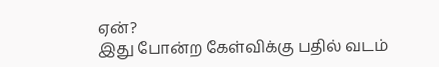ஏன்?
இது போன்ற கேள்விக்கு பதில் வடம்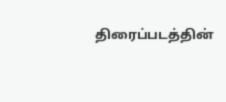திரைப்படத்தின்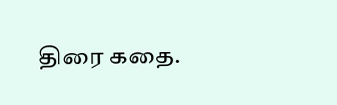திரை கதை.